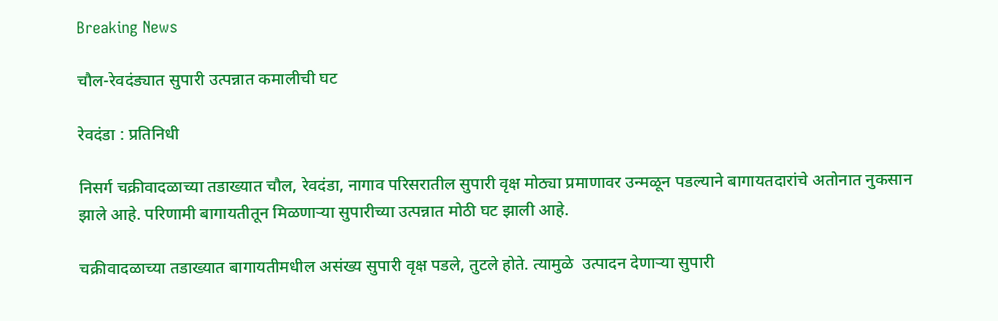Breaking News

चौल-रेवदंड्यात सुपारी उत्पन्नात कमालीची घट

रेवदंडा : प्रतिनिधी

निसर्ग चक्रीवादळाच्या तडाख्यात चौल, रेवदंडा, नागाव परिसरातील सुपारी वृक्ष मोठ्या प्रमाणावर उन्मळून पडल्याने बागायतदारांचे अतोनात नुकसान झाले आहे. परिणामी बागायतीतून मिळणार्‍या सुपारीच्या उत्पन्नात मोठी घट झाली आहे.

चक्रीवादळाच्या तडाख्यात बागायतीमधील असंख्य सुपारी वृक्ष पडले, तुटले होते. त्यामुळे  उत्पादन देणार्‍या सुपारी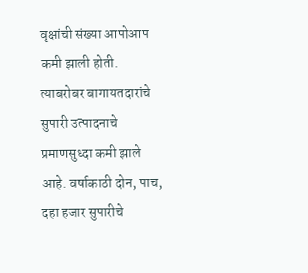वृक्षांची संख्या आपोआप कमी झाली होती. त्याबरोबर बागायतदारांचे सुपारी उत्पादनाचे प्रमाणसुध्दा कमी झाले आहे. वर्षाकाठी दोन, पाच, दहा हजार सुपारीचे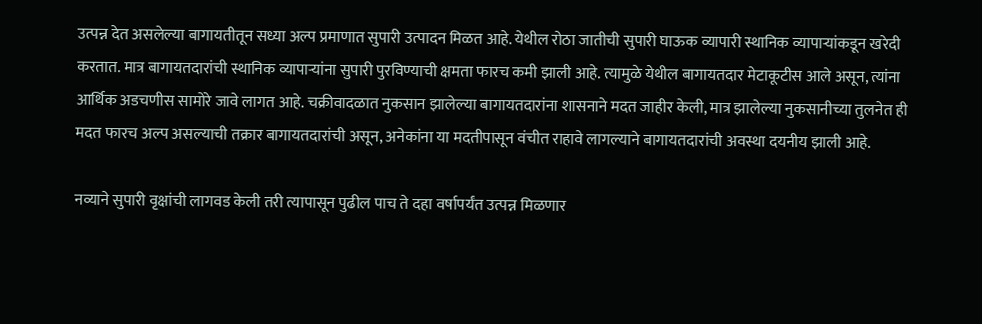उत्पन्न देत असलेल्या बागायतीतून सध्या अल्प प्रमाणात सुपारी उत्पादन मिळत आहे. येथील रोठा जातीची सुपारी घाऊक व्यापारी स्थानिक व्यापार्‍यांकडून खरेदी करतात. मात्र बागायतदारांची स्थानिक व्यापार्‍यांना सुपारी पुरविण्याची क्षमता फारच कमी झाली आहे. त्यामुळे येथील बागायतदार मेटाकूटीस आले असून, त्यांना आर्थिक अडचणीस सामोरे जावे लागत आहे. चक्रीवादळात नुकसान झालेल्या बागायतदारांना शासनाने मदत जाहीर केली, मात्र झालेल्या नुकसानीच्या तुलनेत ही मदत फारच अल्प असल्याची तक्रार बागायतदारांची असून, अनेकांना या मदतीपासून वंचीत राहावे लागल्याने बागायतदारांची अवस्था दयनीय झाली आहे.

नव्याने सुपारी वृक्षांची लागवड केली तरी त्यापासून पुढील पाच ते दहा वर्षापर्यंत उत्पन्न मिळणार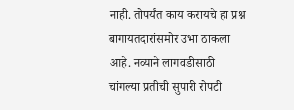नाही. तोपर्यंत काय करायचे हा प्रश्न बागायतदारांसमोर उभा ठाकला आहे. नव्याने लागवडीसाठी चांगल्या प्रतीची सुपारी रोपटी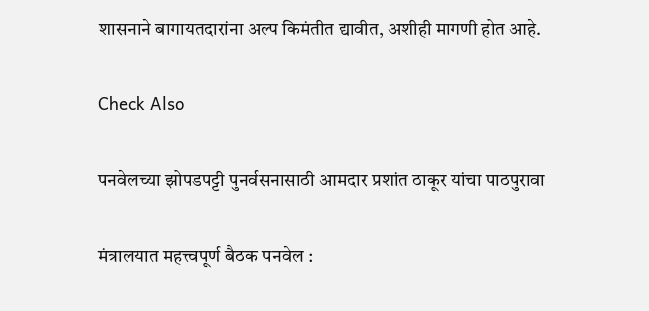शासनाने बागायतदारांना अल्प किमंतीत द्यावीत, अशीही मागणी होत आहे.

Check Also

पनवेलच्या झोपडपट्टी पुनर्वसनासाठी आमदार प्रशांत ठाकूर यांचा पाठपुरावा

मंत्रालयात महत्त्वपूर्ण बैठक पनवेल :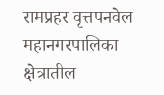रामप्रहर वृत्तपनवेल महानगरपालिका क्षेत्रातील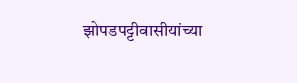झोपडपट्टीवासीयांच्या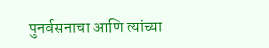पुनर्वसनाचा आणि त्यांच्या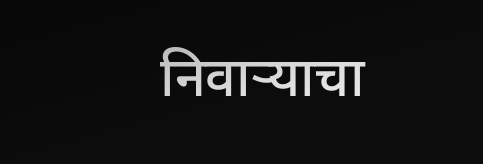निवाऱ्याचा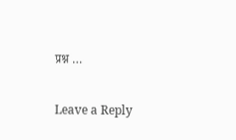प्रश्न …

Leave a Reply